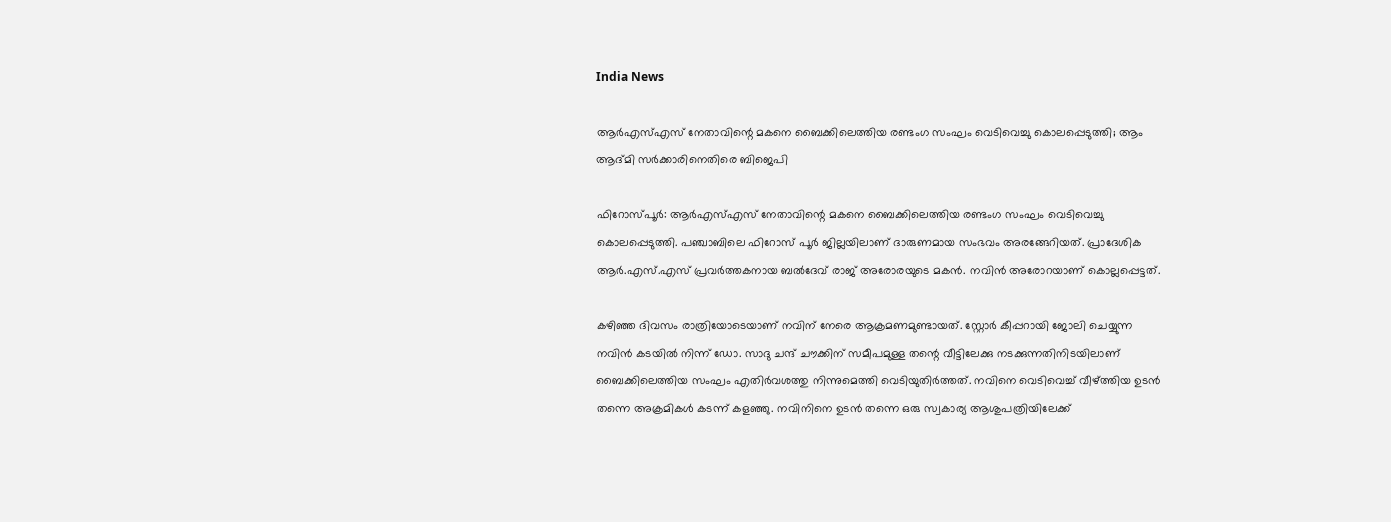India News

ആർ‌എസ്‌എസ് നേതാവിന്റെ മകനെ ബൈക്കിലെത്തിയ രണ്ടംഗ സംഘം വെടിവെച്ചു കൊലപ്പെടുത്തി; ആം ആദ്മി സർക്കാരിനെതിരെ ബിജെപി

ഫിറോസ്പൂർ: ആർ‌എസ്‌എസ് നേതാവിന്റെ മകനെ ബൈക്കിലെത്തിയ രണ്ടംഗ സംഘം വെടിവെച്ചു കൊലപ്പെടുത്തി. പഞ്ചാബിലെ ഫിറോസ് പൂർ ജില്ലയിലാണ് ദാരുണമായ സംഭവം അരങ്ങേറിയത്. പ്രാദേശിക ആർ.എസ്.എസ് പ്രവർത്തകനായ ബൽദേവ് രാജ് അരോരയുടെ മകൻ. നവിൻ അരോറയാണ് കൊല്ലപ്പെട്ടത്.

കഴിഞ്ഞ ദിവസം രാത്രിയോടെയാണ് നവിന് നേരെ ആക്രമണമുണ്ടായത്. സ്റ്റോർ കീപ്പറായി ജോലി ചെയ്യുന്ന നവിൻ കടയിൽ നിന്ന് ഡോ. സാദു ചന്ദ് ചൗക്കിന് സമീപമുള്ള തന്റെ വീട്ടിലേക്കു നടക്കുന്നതിനിടയിലാണ് ബൈക്കിലെത്തിയ സംഘം എതിർവശത്തു നിന്നുമെത്തി വെടിയുതിർത്തത്. നവിനെ വെടിവെച്ച് വീഴ്ത്തിയ ഉടൻ തന്നെ അക്രമികൾ കടന്ന് കളഞ്ഞു. നവി‌നിനെ ഉടൻ തന്നെ ഒരു സ്വകാര്യ ആശുപത്രിയിലേക്ക്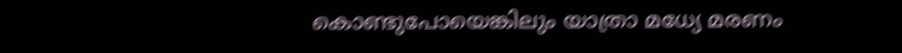കൊണ്ടുപോയെങ്കിലും യാത്രാ മധ്യേ മരണം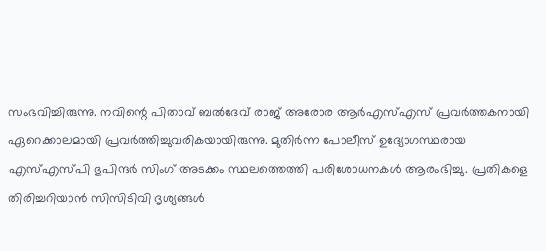സംഭവിച്ചിരുന്നു. നവിന്റെ പിതാവ് ബൽദേവ് രാജ് അരോര ആർ‌എസ്‌എസ് പ്രവർത്തകനായി ഏറെക്കാലമായി പ്രവർത്തിച്ചുവരികയായിരുന്നു. മുതിർന്ന പോലീസ് ഉദ്യോഗസ്ഥരായ എസ്‌എസ്‌പി ഭുപിന്ദർ സിംഗ് അടക്കം സ്ഥലത്തെത്തി പരിശോധനകൾ ആരംഭിച്ചു. പ്രതികളെ തിരിച്ചറിയാൻ സിസിടിവി ദൃശ്യങ്ങൾ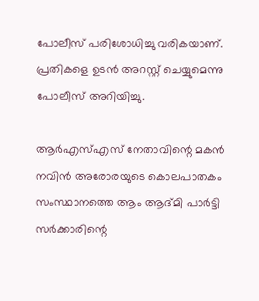പോലീസ് പരിശോധിച്ചു വരികയാണ്. പ്രതികളെ ഉടൻ അറസ്റ്റ് ചെയ്യുമെന്നു പോലീസ് അറിയിച്ചു.

ആർ‌എസ്‌എസ് നേതാവിന്റെ മകൻ നവിൻ അരോരയുടെ കൊലപാതകം സംസ്ഥാനത്തെ ആം ആദ്മി പാർട്ടി സർക്കാരിന്റെ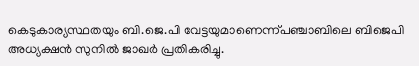കെടുകാര്യസ്ഥതയും ബി.ജെ.പി വേട്ടയുമാണെന്ന്പഞ്ചാബിലെ ബിജെപി അധ്യക്ഷൻ സുനിൽ ജാഖർ പ്രതികരിച്ചു.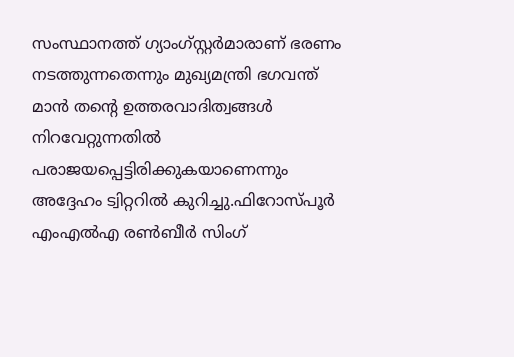സംസ്ഥാനത്ത് ഗ്യാംഗ്സ്റ്റർമാരാണ് ഭരണം നടത്തുന്നതെന്നും മുഖ്യമന്ത്രി ഭഗവന്ത് മാൻ തന്റെ ഉത്തരവാദിത്വങ്ങൾ നിറവേറ്റുന്നതിൽ പരാജയപ്പെട്ടിരിക്കുകയാണെന്നും അദ്ദേഹം ട്വിറ്ററിൽ കുറിച്ചു.ഫിറോസ്പൂർ എംഎൽഎ രൺബീർ സിംഗ്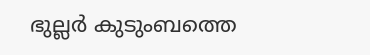ഭുല്ലർ കുടുംബത്തെ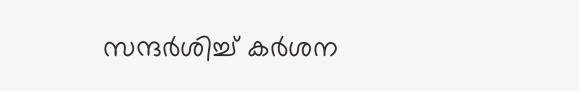സന്ദർശിച്ച് കർശന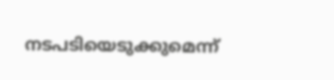നടപടിയെടുക്കുമെന്ന്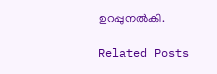ഉറപ്പുനൽകി.

Related Posts